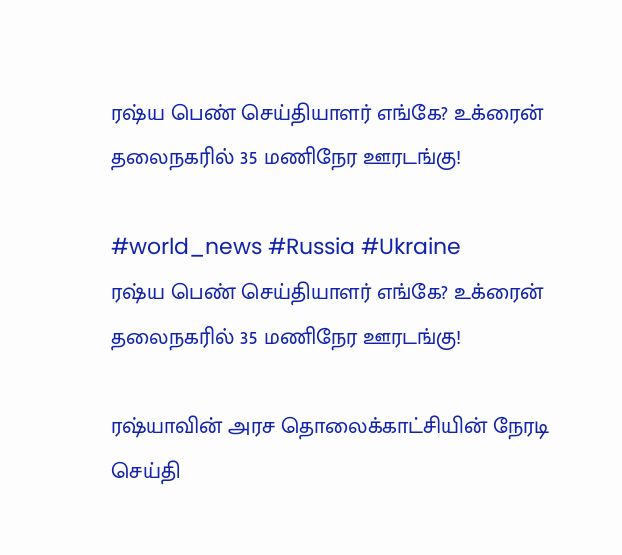ரஷ்ய பெண் செய்தியாளர் எங்கே? உக்ரைன் தலைநகரில் 35 மணிநேர ஊரடங்கு!

#world_news #Russia #Ukraine
ரஷ்ய பெண் செய்தியாளர் எங்கே? உக்ரைன் தலைநகரில் 35 மணிநேர ஊரடங்கு!

ரஷ்யாவின் அரச தொலைக்காட்சியின் நேரடி செய்தி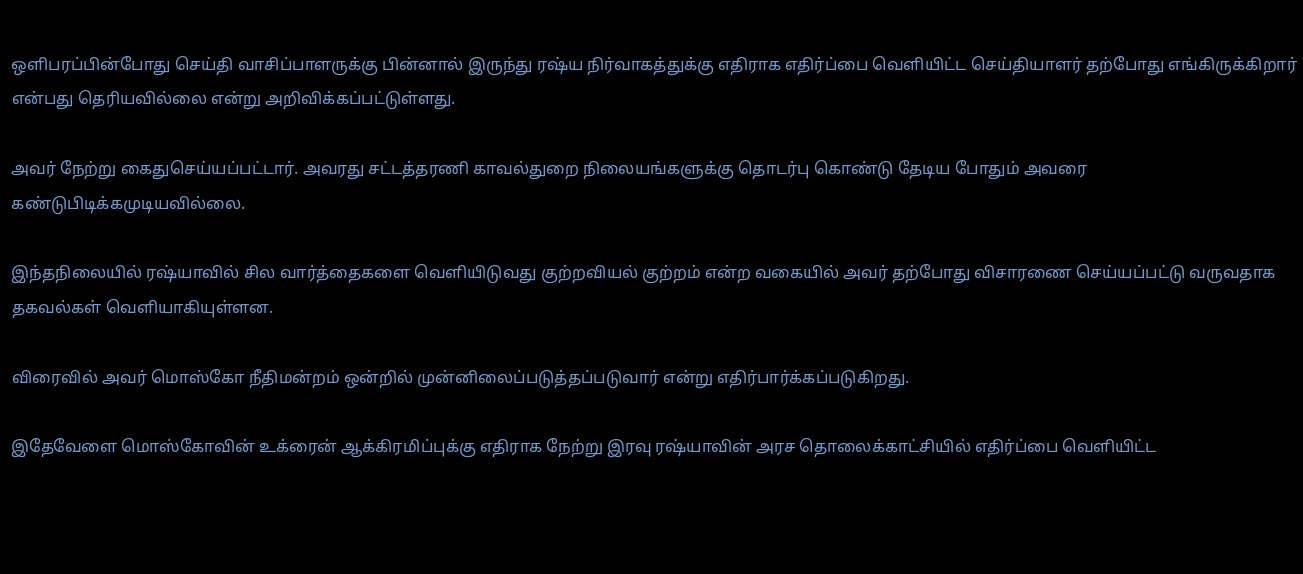ஒளிபரப்பின்போது செய்தி வாசிப்பாளருக்கு பின்னால் இருந்து ரஷ்ய நிர்வாகத்துக்கு எதிராக எதிர்ப்பை வெளியிட்ட செய்தியாளர் தற்போது எங்கிருக்கிறார் என்பது தெரியவில்லை என்று அறிவிக்கப்பட்டுள்ளது.

அவர் நேற்று கைதுசெய்யப்பட்டார். அவரது சட்டத்தரணி காவல்துறை நிலையங்களுக்கு தொடர்பு கொண்டு தேடிய போதும் அவரை கண்டுபிடிக்கமுடியவில்லை.

இந்தநிலையில் ரஷ்யாவில் சில வார்த்தைகளை வெளியிடுவது குற்றவியல் குற்றம் என்ற வகையில் அவர் தற்போது விசாரணை செய்யப்பட்டு வருவதாக தகவல்கள் வெளியாகியுள்ளன.

விரைவில் அவர் மொஸ்கோ நீதிமன்றம் ஒன்றில் முன்னிலைப்படுத்தப்படுவார் என்று எதிர்பார்க்கப்படுகிறது.

இதேவேளை மொஸ்கோவின் உக்ரைன் ஆக்கிரமிப்புக்கு எதிராக நேற்று இரவு ரஷ்யாவின் அரச தொலைக்காட்சியில் எதிர்ப்பை வெளியிட்ட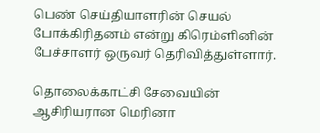பெண் செய்தியாளரின் செயல் போக்கிரிதனம் என்று கிரெம்ளினின் பேச்சாளர் ஒருவர் தெரிவித்துள்ளார்.

தொலைக்காட்சி சேவையின் ஆசிரியரான மெரினா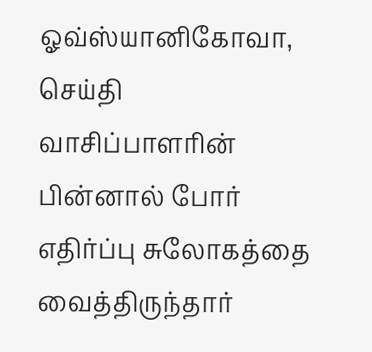ஓவ்ஸ்யானிகோவா, செய்தி வாசிப்பாளரின் பின்னால் போர் எதிர்ப்பு சுலோகத்தை வைத்திருந்தார்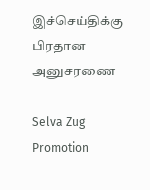இச்செய்திக்கு பிரதான அனுசரணை

Selva Zug Promotion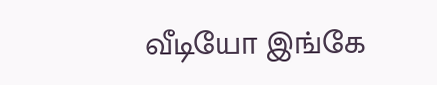வீடியோ இங்கே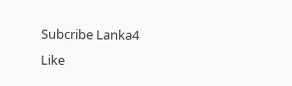Subcribe Lanka4
Like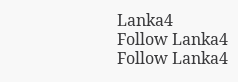Lanka4
Follow Lanka4
Follow Lanka4